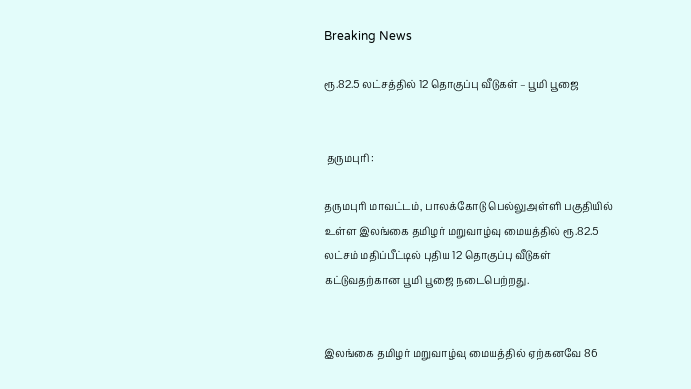Breaking News

ரூ.82.5 லட்சத்தில் 12 தொகுப்பு வீடுகள் – பூமி பூஜை


 தருமபுரி :

தருமபுரி மாவட்டம், பாலக்கோடு பெல்லுஅள்ளி பகுதியில் உள்ள இலங்கை தமிழர் மறுவாழ்வு மையத்தில் ரூ.82.5 லட்சம் மதிப்பீட்டில் புதிய 12 தொகுப்பு வீடுகள் கட்டுவதற்கான பூமி பூஜை நடைபெற்றது.


இலங்கை தமிழர் மறுவாழ்வு மையத்தில் ஏற்கனவே 86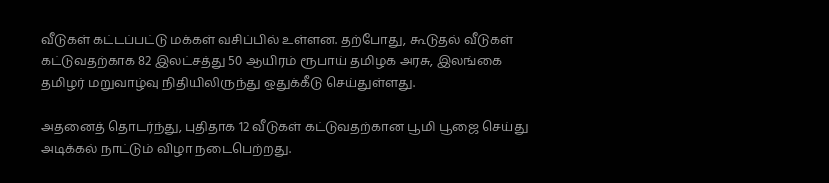வீடுகள் கட்டப்பட்டு மக்கள் வசிப்பில் உள்ளன. தற்போது, கூடுதல் வீடுகள் கட்டுவதற்காக 82 இலட்சத்து 50 ஆயிரம் ரூபாய் தமிழக அரசு, இலங்கை தமிழர் மறுவாழ்வு நிதியிலிருந்து ஒதுக்கீடு செய்துள்ளது.

அதனைத் தொடர்ந்து, புதிதாக 12 வீடுகள் கட்டுவதற்கான பூமி பூஜை செய்து அடிக்கல் நாட்டும் விழா நடைபெற்றது.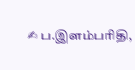✍ ப.இளம்பரிதி,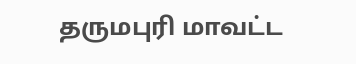தருமபுரி மாவட்ட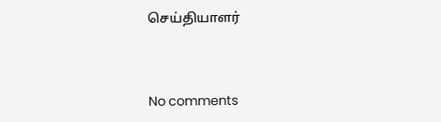செய்தியாளர்



No comments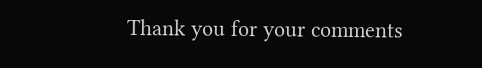Thank you for your comments